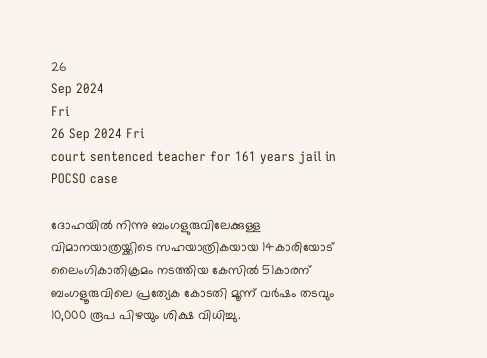26
Sep 2024
Fri
26 Sep 2024 Fri
court sentenced teacher for 161 years jail in POCSO case

ദോഹയില്‍ നിന്നു ബംഗളുരുവിലേക്കുള്ള വിമാനയാത്രയ്ക്കിടെ സഹയാത്രികയായ 14കാരിയോട് ലൈംഗികാതിക്രമം നടത്തിയ കേസില്‍ 51കാരന് ബംഗളൂരുവിലെ പ്രത്യേക കോടതി മൂന്ന് വര്‍ഷം തടവും 10,000 രൂപ പിഴയും ശിക്ഷ വിധിച്ചു.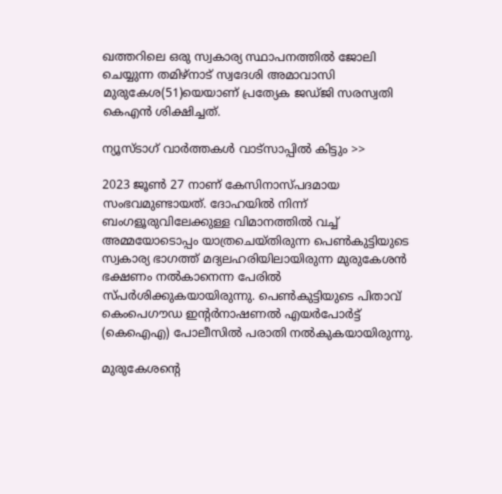ഖത്തറിലെ ഒരു സ്വകാര്യ സ്ഥാപനത്തില്‍ ജോലി ചെയ്യുന്ന തമിഴ്നാട് സ്വദേശി അമാവാസി മുരുകേശ(51)യെയാണ് പ്രത്യേക ജഡ്ജി സരസ്വതി കെഎന്‍ ശിക്ഷിച്ചത്.

ന്യൂസ്ടാഗ് വാര്‍ത്തകള്‍ വാട്‌സാപ്പില്‍ കിട്ടും >>

2023 ജൂണ്‍ 27 നാണ് കേസിനാസ്പദമായ സംഭവമുണ്ടായത്. ദോഹയില്‍ നിന്ന് ബംഗളൂരുവിലേക്കുള്ള വിമാനത്തില്‍ വച്ച് അമ്മയോടൊപ്പം യാത്രചെയ്തിരുന്ന പെണ്‍കുട്ടിയുടെ സ്വകാര്യ ഭാഗത്ത് മദ്യലഹരിയിലായിരുന്ന മുരുകേശന്‍ ഭക്ഷണം നല്‍കാനെന്ന പേരില്‍ സ്പര്‍ശിക്കുകയായിരുന്നു. പെണ്‍കുട്ടിയുടെ പിതാവ് കെംപെഗൗഡ ഇന്റര്‍നാഷണല്‍ എയര്‍പോര്‍ട്ട് (കെഐഎ) പോലീസില്‍ പരാതി നല്‍കുകയായിരുന്നു.

മുരുകേശന്റെ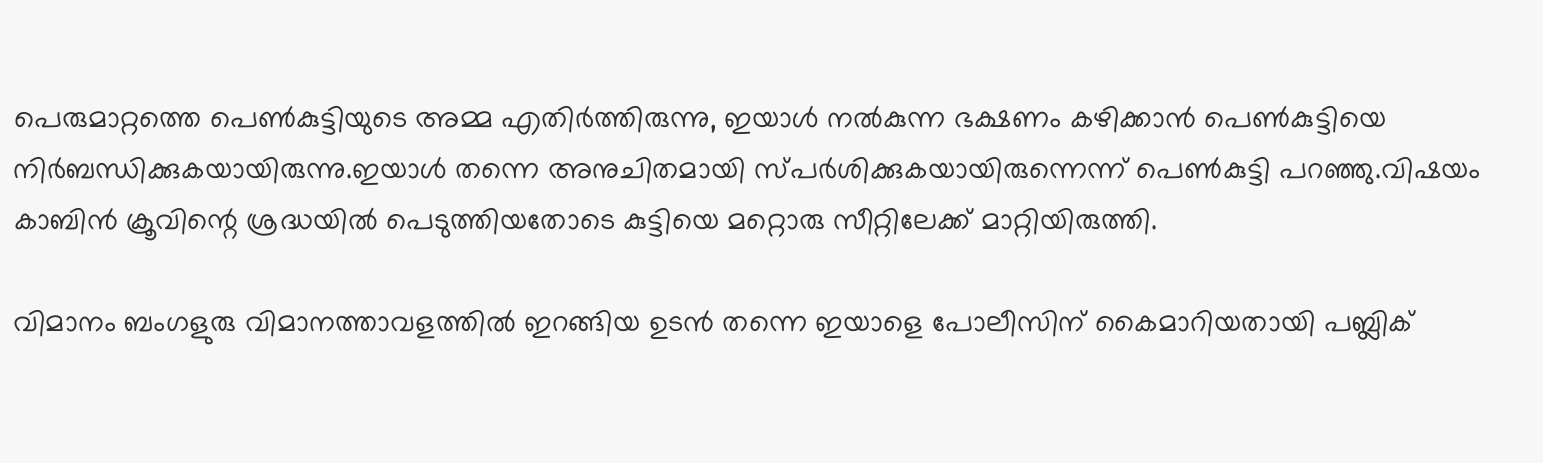പെരുമാറ്റത്തെ പെണ്‍കുട്ടിയുടെ അമ്മ എതിര്‍ത്തിരുന്നു, ഇയാള്‍ നല്‍കുന്ന ഭക്ഷണം കഴിക്കാന്‍ പെണ്‍കുട്ടിയെ നിര്‍ബന്ധിക്കുകയായിരുന്നു.ഇയാള്‍ തന്നെ അനുചിതമായി സ്പര്‍ശിക്കുകയായിരുന്നെന്ന് പെണ്‍കുട്ടി പറഞ്ഞു.വിഷയം കാബിന്‍ ക്രൂവിന്റെ ശ്രദ്ധയില്‍ പെടുത്തിയതോടെ കുട്ടിയെ മറ്റൊരു സീറ്റിലേക്ക് മാറ്റിയിരുത്തി.

വിമാനം ബംഗളുരു വിമാനത്താവളത്തില്‍ ഇറങ്ങിയ ഉടന്‍ തന്നെ ഇയാളെ പോലീസിന് കൈമാറിയതായി പബ്ലിക്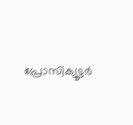പ്രോസിക്യൂട്ടര്‍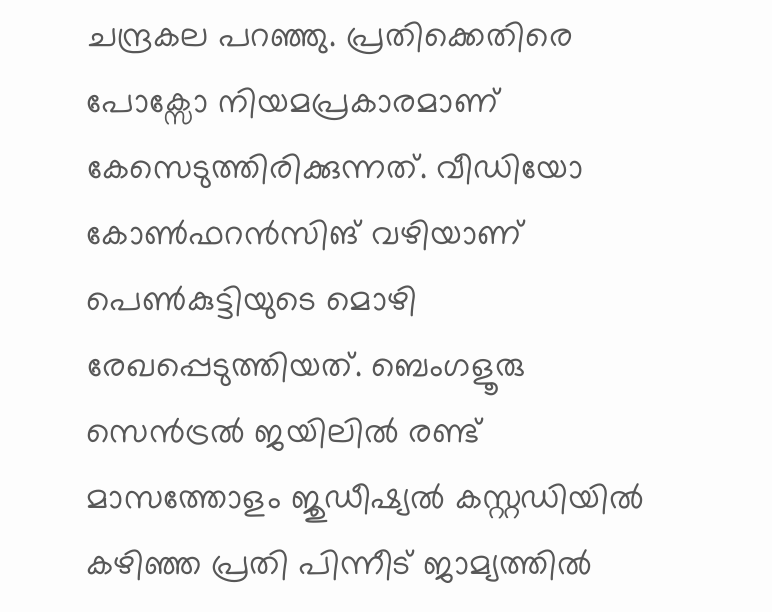ചന്ദ്രകല പറഞ്ഞു. പ്രതിക്കെതിരെ പോക്സോ നിയമപ്രകാരമാണ് കേസെടുത്തിരിക്കുന്നത്. വീഡിയോ കോണ്‍ഫറന്‍സിങ് വഴിയാണ് പെണ്‍കുട്ടിയുടെ മൊഴി രേഖപ്പെടുത്തിയത്. ബെംഗളൂരു സെന്‍ട്രല്‍ ജയിലില്‍ രണ്ട് മാസത്തോളം ജുഡീഷ്യല്‍ കസ്റ്റഡിയില്‍ കഴിഞ്ഞ പ്രതി പിന്നീട് ജാമ്യത്തില്‍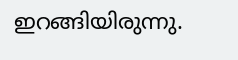ഇറങ്ങിയിരുന്നു.